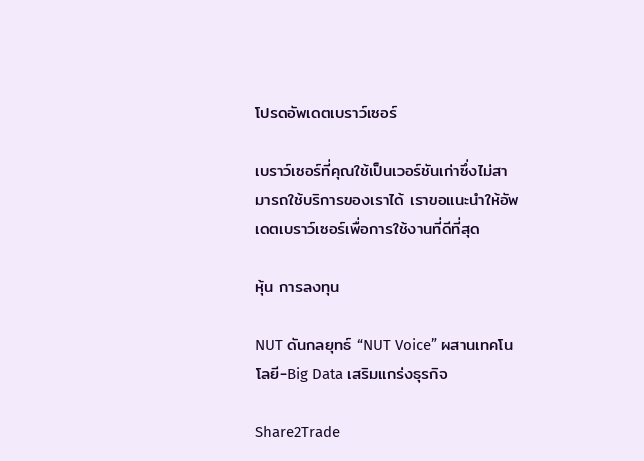โปรดอัพเดตเบราว์เซอร์

เบราว์เซอร์ที่คุณใช้เป็นเวอร์ชันเก่าซึ่งไม่สามารถใช้บริการของเราได้ เราขอแนะนำให้อัพเดตเบราว์เซอร์เพื่อการใช้งานที่ดีที่สุด

หุ้น การลงทุน

NUT ดันกลยุทธ์ “NUT Voice” ผสานเทคโนโลยี-Big Data เสริมแกร่งธุรกิจ

Share2Trade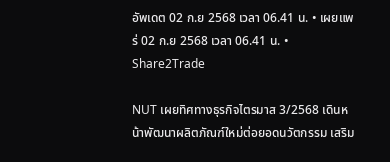อัพเดต 02 ก.ย 2568 เวลา 06.41 น. • เผยแพร่ 02 ก.ย 2568 เวลา 06.41 น. • Share2Trade

NUT เผยทิศทางธุรกิจไตรมาส 3/2568 เดินหน้าพัฒนาผลิตภัณฑ์ใหม่ต่อยอดนวัตกรรม เสริม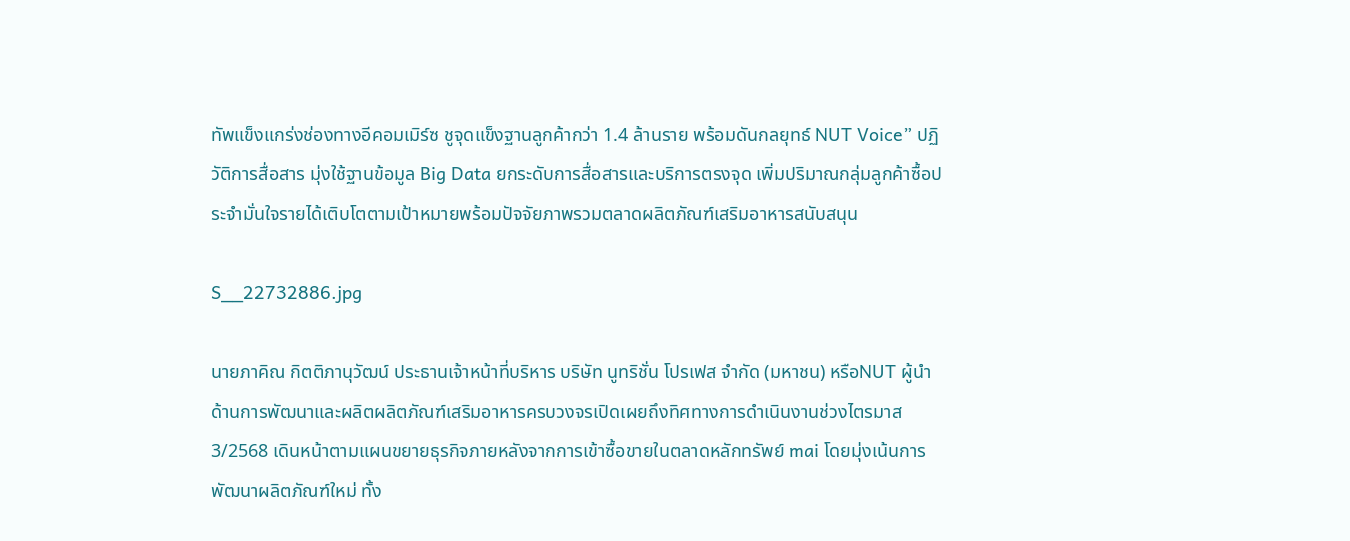ทัพแข็งแกร่งช่องทางอีคอมเมิร์ซ ชูจุดแข็งฐานลูกค้ากว่า 1.4 ล้านราย พร้อมดันกลยุทธ์ NUT Voice” ปฏิวัติการสื่อสาร มุ่งใช้ฐานข้อมูล Big Data ยกระดับการสื่อสารและบริการตรงจุด เพิ่มปริมาณกลุ่มลูกค้าซื้อประจำมั่นใจรายได้เติบโตตามเป้าหมายพร้อมปัจจัยภาพรวมตลาดผลิตภัณฑ์เสริมอาหารสนับสนุน

S__22732886.jpg

นายภาคิณ กิตติภานุวัฒน์ ประธานเจ้าหน้าที่บริหาร บริษัท นูทริชั่น โปรเฟส จำกัด (มหาชน) หรือNUT ผู้นำด้านการพัฒนาและผลิตผลิตภัณฑ์เสริมอาหารครบวงจรเปิดเผยถึงทิศทางการดำเนินงานช่วงไตรมาส 3/2568 เดินหน้าตามแผนขยายธุรกิจภายหลังจากการเข้าซื้อขายในตลาดหลักทรัพย์ mai โดยมุ่งเน้นการพัฒนาผลิตภัณฑ์ใหม่ ทั้ง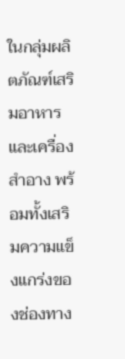ในกลุ่มผลิตภัณฑ์เสริมอาหารและเครื่องสำอาง พร้อมทั้งเสริมความแข็งแกร่งของช่องทาง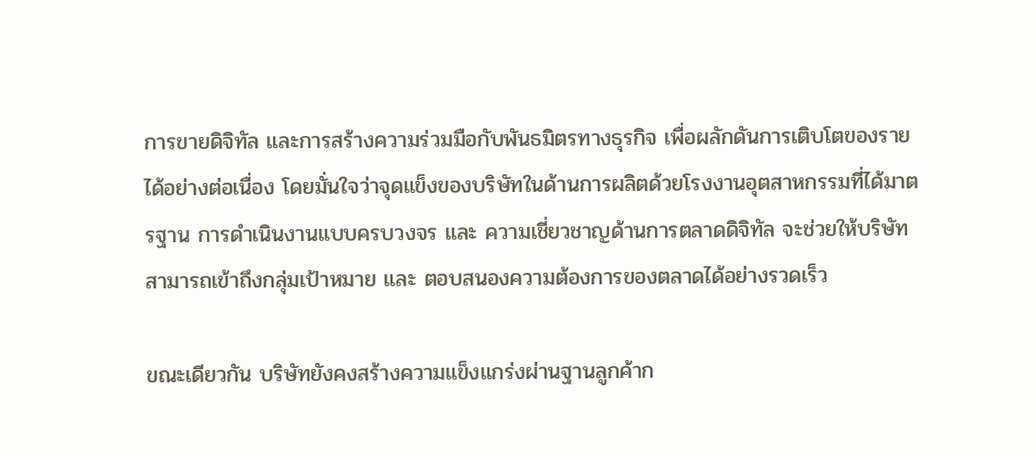การขายดิจิทัล และการสร้างความร่วมมือกับพันธมิตรทางธุรกิจ เพื่อผลักดันการเติบโตของรายได้อย่างต่อเนื่อง โดยมั่นใจว่าจุดแข็งของบริษัทในด้านการผลิตด้วยโรงงานอุตสาหกรรมที่ได้มาตรฐาน การดำเนินงานแบบครบวงจร และ ความเชี่ยวชาญด้านการตลาดดิจิทัล จะช่วยให้บริษัทสามารถเข้าถึงกลุ่มเป้าหมาย และ ตอบสนองความต้องการของตลาดได้อย่างรวดเร็ว

ขณะเดียวกัน บริษัทยังคงสร้างความแข็งแกร่งผ่านฐานลูกค้าก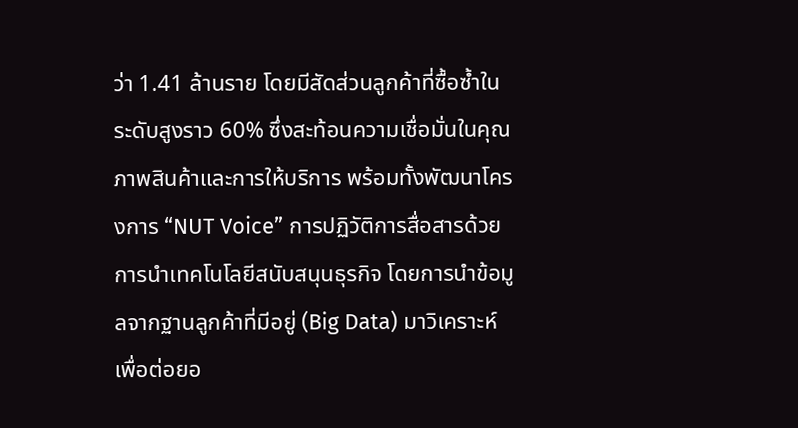ว่า 1.41 ล้านราย โดยมีสัดส่วนลูกค้าที่ซื้อซ้ำในระดับสูงราว 60% ซึ่งสะท้อนความเชื่อมั่นในคุณภาพสินค้าและการให้บริการ พร้อมทั้งพัฒนาโครงการ “NUT Voice” การปฏิวัติการสื่อสารด้วยการนำเทคโนโลยีสนับสนุนธุรกิจ โดยการนำข้อมูลจากฐานลูกค้าที่มีอยู่ (Big Data) มาวิเคราะห์เพื่อต่อยอ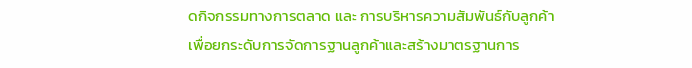ดกิจกรรมทางการตลาด และ การบริหารความสัมพันธ์กับลูกค้า เพื่อยกระดับการจัดการฐานลูกค้าและสร้างมาตรฐานการ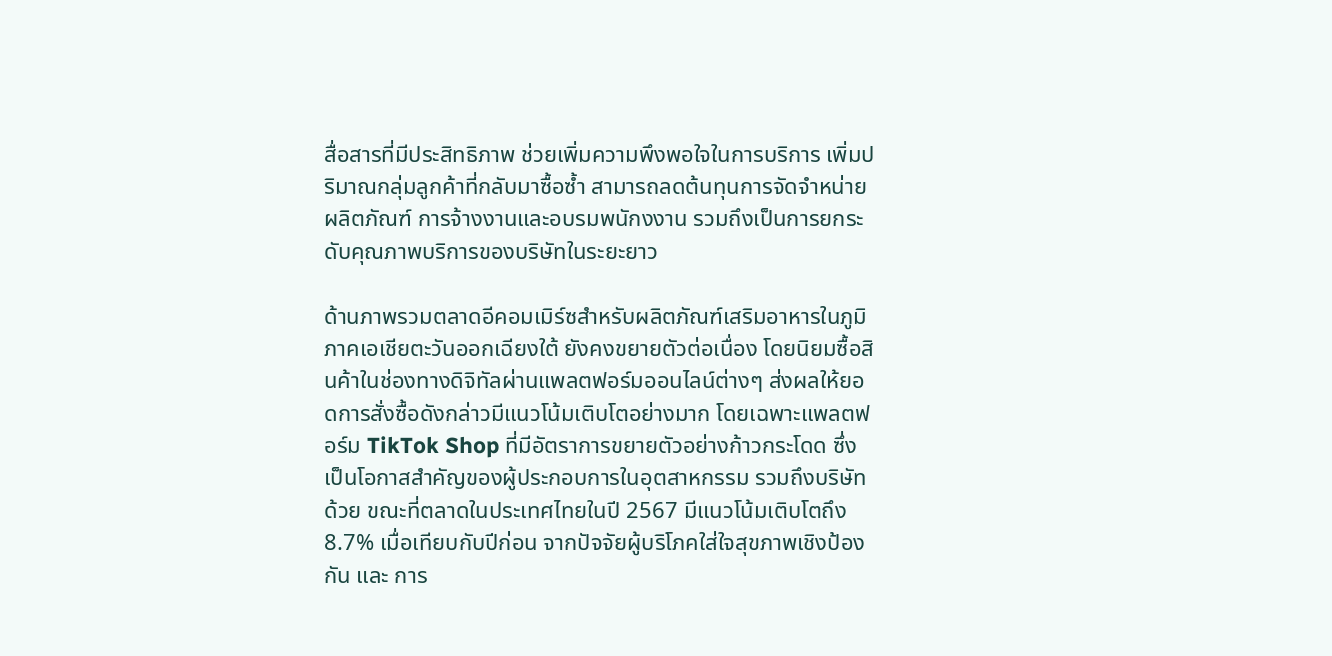สื่อสารที่มีประสิทธิภาพ ช่วยเพิ่มความพึงพอใจในการบริการ เพิ่มปริมาณกลุ่มลูกค้าที่กลับมาซื้อซ้ำ สามารถลดต้นทุนการจัดจำหน่ายผลิตภัณฑ์ การจ้างงานและอบรมพนักงงาน รวมถึงเป็นการยกระดับคุณภาพบริการของบริษัทในระยะยาว

ด้านภาพรวมตลาดอีคอมเมิร์ซสำหรับผลิตภัณฑ์เสริมอาหารในภูมิภาคเอเชียตะวันออกเฉียงใต้ ยังคงขยายตัวต่อเนื่อง โดยนิยมซื้อสินค้าในช่องทางดิจิทัลผ่านแพลตฟอร์มออนไลน์ต่างๆ ส่งผลให้ยอดการสั่งซื้อดังกล่าวมีแนวโน้มเติบโตอย่างมาก โดยเฉพาะแพลตฟอร์ม TikTok Shop ที่มีอัตราการขยายตัวอย่างก้าวกระโดด ซึ่งเป็นโอกาสสำคัญของผู้ประกอบการในอุตสาหกรรม รวมถึงบริษัทด้วย ขณะที่ตลาดในประเทศไทยในปี 2567 มีแนวโน้มเติบโตถึง 8.7% เมื่อเทียบกับปีก่อน จากปัจจัยผู้บริโภคใส่ใจสุขภาพเชิงป้องกัน และ การ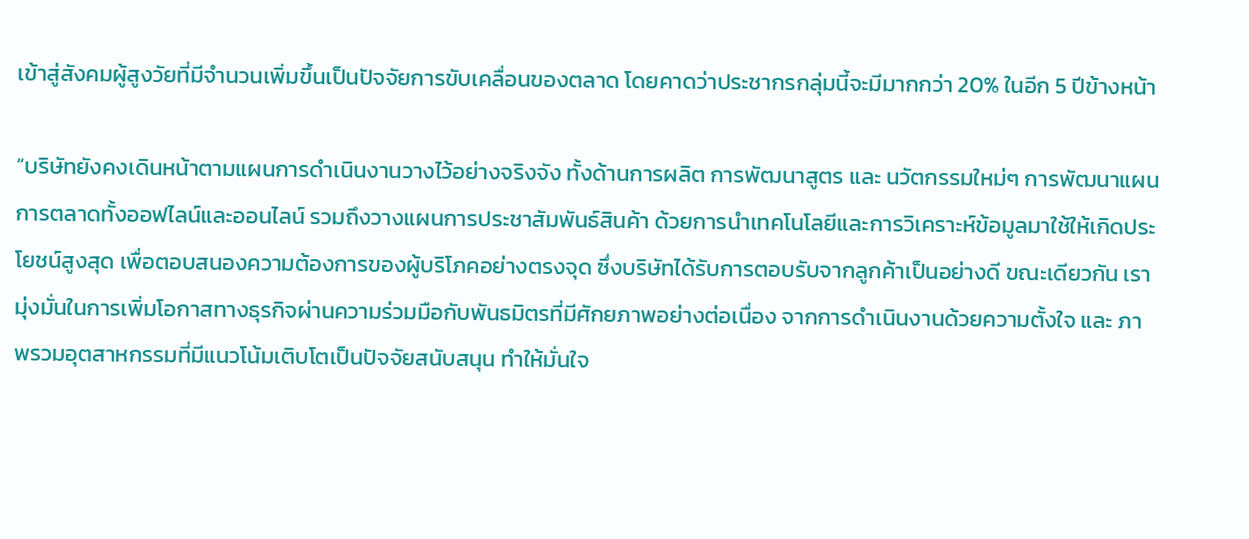เข้าสู่สังคมผู้สูงวัยที่มีจำนวนเพิ่มขึ้นเป็นปัจจัยการขับเคลื่อนของตลาด โดยคาดว่าประชากรกลุ่มนี้จะมีมากกว่า 20% ในอีก 5 ปีข้างหน้า

“บริษัทยังคงเดินหน้าตามแผนการดำเนินงานวางไว้อย่างจริงจัง ทั้งด้านการผลิต การพัฒนาสูตร และ นวัตกรรมใหม่ๆ การพัฒนาแผนการตลาดทั้งออฟไลน์และออนไลน์ รวมถึงวางแผนการประชาสัมพันธ์สินค้า ด้วยการนำเทคโนโลยีและการวิเคราะห์ข้อมูลมาใช้ให้เกิดประโยชน์สูงสุด เพื่อตอบสนองความต้องการของผู้บริโภคอย่างตรงจุด ซึ่งบริษัทได้รับการตอบรับจากลูกค้าเป็นอย่างดี ขณะเดียวกัน เรามุ่งมั่นในการเพิ่มโอกาสทางธุรกิจผ่านความร่วมมือกับพันธมิตรที่มีศักยภาพอย่างต่อเนื่อง จากการดำเนินงานด้วยความตั้งใจ และ ภาพรวมอุตสาหกรรมที่มีแนวโน้มเติบโตเป็นปัจจัยสนับสนุน ทำให้มั่นใจ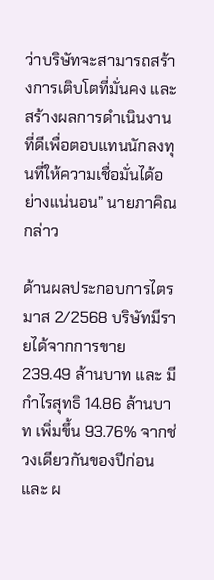ว่าบริษัทจะสามารถสร้างการเติบโตที่มั่นคง และ สร้างผลการดำเนินงานที่ดีเพื่อตอบแทนนักลงทุนที่ให้ความเชื่อมั่นได้อย่างแน่นอน” นายภาคิณ กล่าว

ด้านผลประกอบการไตรมาส 2/2568 บริษัทมีรายได้จากการขาย 239.49 ล้านบาท และ มีกำไรสุทธิ 14.86 ล้านบาท เพิ่มขึ้น 93.76% จากช่วงเดียวกันของปีก่อน และ ผ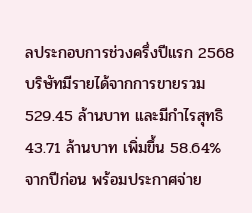ลประกอบการช่วงครึ่งปีแรก 2568 บริษัทมีรายได้จากการขายรวม 529.45 ล้านบาท และมีกำไรสุทธิ 43.71 ล้านบาท เพิ่มขึ้น 58.64% จากปีก่อน พร้อมประกาศจ่าย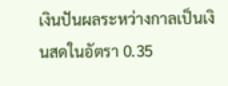เงินปันผลระหว่างกาลเป็นเงินสดในอัตรา 0.35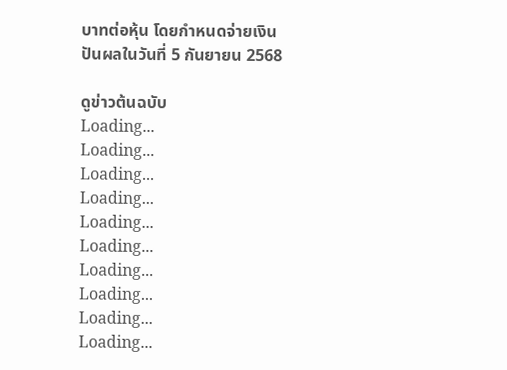บาทต่อหุ้น โดยกำหนดจ่ายเงินปันผลในวันที่ 5 กันยายน 2568

ดูข่าวต้นฉบับ
Loading...
Loading...
Loading...
Loading...
Loading...
Loading...
Loading...
Loading...
Loading...
Loading...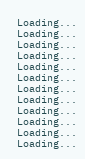Loading...
Loading...
Loading...
Loading...
Loading...
Loading...
Loading...
Loading...
Loading...
Loading...
Loading...
Loading...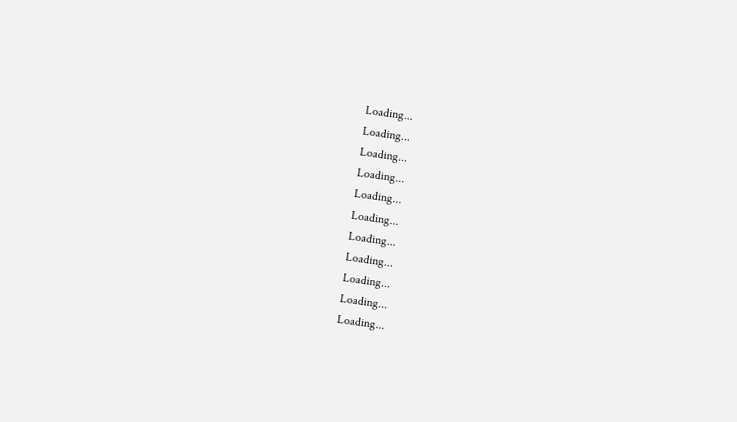Loading...
Loading...
Loading...
Loading...
Loading...
Loading...
Loading...
Loading...
Loading...
Loading...
Loading...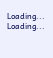Loading...
Loading...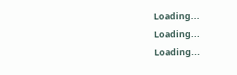Loading...
Loading...
Loading...